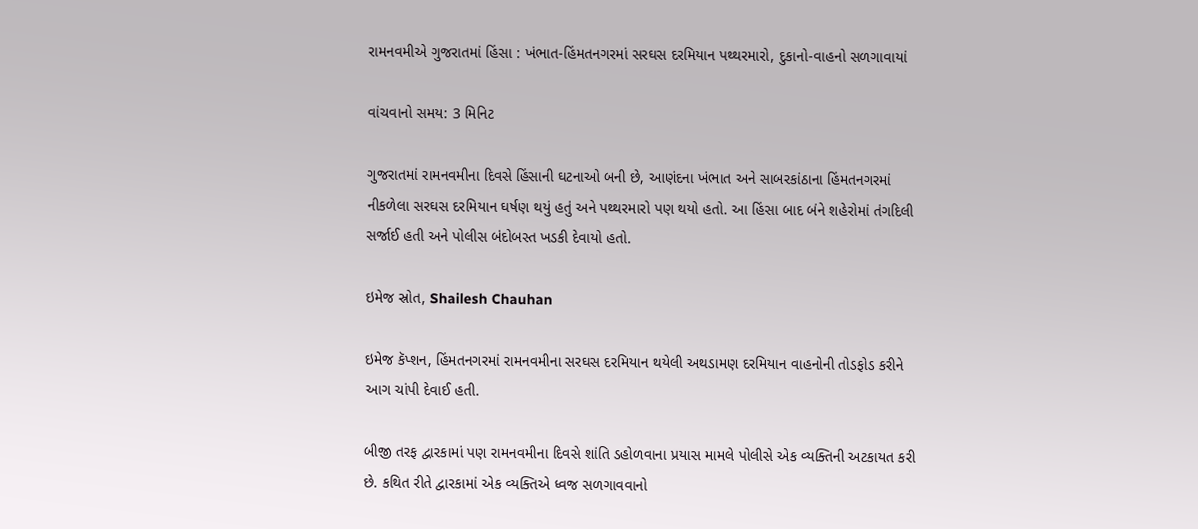રામનવમીએ ગુજરાતમાં હિંસા : ખંભાત-હિંમતનગરમાં સરઘસ દરમિયાન પથ્થરમારો, દુકાનો-વાહનો સળગાવાયાં

વાંચવાનો સમય: 3 મિનિટ

ગુજરાતમાં રામનવમીના દિવસે હિંસાની ઘટનાઓ બની છે, આણંદના ખંભાત અને સાબરકાંઠાના હિંમતનગરમાં નીકળેલા સરઘસ દરમિયાન ઘર્ષણ થયું હતું અને પથ્થરમારો પણ થયો હતો. આ હિંસા બાદ બંને શહેરોમાં તંગદિલી સર્જાઈ હતી અને પોલીસ બંદોબસ્ત ખડકી દેવાયો હતો.

ઇમેજ સ્રોત, Shailesh Chauhan

ઇમેજ કૅપ્શન, હિંમતનગરમાં રામનવમીના સરઘસ દરમિયાન થયેલી અથડામણ દરમિયાન વાહનોની તોડફોડ કરીને આગ ચાંપી દેવાઈ હતી.

બીજી તરફ દ્વારકામાં પણ રામનવમીના દિવસે શાંતિ ડહોળવાના પ્રયાસ મામલે પોલીસે એક વ્યક્તિની અટકાયત કરી છે. કથિત રીતે દ્વારકામાં એક વ્યક્તિએ ધ્વજ સળગાવવાનો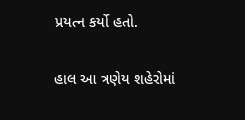પ્રયત્ન કર્યો હતો.

હાલ આ ત્રણેય શહેરોમાં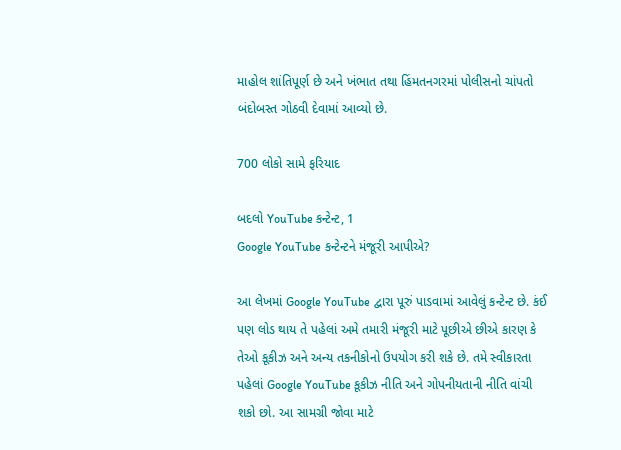માહોલ શાંતિપૂર્ણ છે અને ખંભાત તથા હિંમતનગરમાં પોલીસનો ચાંપતો બંદોબસ્ત ગોઠવી દેવામાં આવ્યો છે.

700 લોકો સામે ફરિયાદ

બદલો YouTube કન્ટેન્ટ, 1
Google YouTube કન્ટેન્ટને મંજૂરી આપીએ?

આ લેખમાં Google YouTube દ્વારા પૂરું પાડવામાં આવેલું કન્ટેન્ટ છે. કંઈ પણ લોડ થાય તે પહેલાં અમે તમારી મંજૂરી માટે પૂછીએ છીએ કારણ કે તેઓ કૂકીઝ અને અન્ય તકનીકોનો ઉપયોગ કરી શકે છે. તમે સ્વીકારતા પહેલાં Google YouTube કૂકીઝ નીતિ અને ગોપનીયતાની નીતિ વાંચી શકો છો. આ સામગ્રી જોવા માટે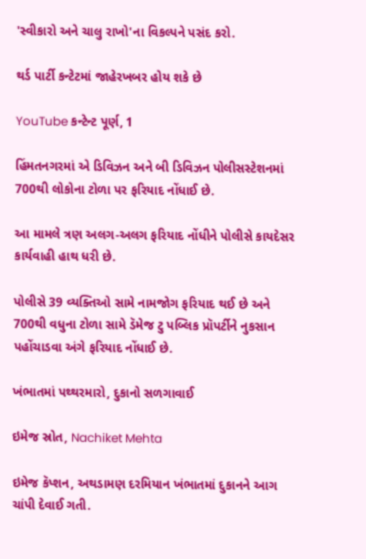'સ્વીકારો અને ચાલુ રાખો'ના વિકલ્પને પસંદ કરો.

થર્ડ પાર્ટી કન્ટેટમાં જાહેરખબર હોય શકે છે

YouTube કન્ટેન્ટ પૂર્ણ, 1

હિંમતનગરમાં એ ડિવિઝન અને બી ડિવિઝન પોલીસસ્ટેશનમાં 700થી લોકોના ટોળા પર ફરિયાદ નોંધાઈ છે.

આ મામલે ત્રણ અલગ-અલગ ફરિયાદ નોંધીને પોલીસે કાયદેસર કાર્યવાહી હાથ ધરી છે.

પોલીસે 39 વ્યક્તિઓ સામે નામજોગ ફરિયાદ થઈ છે અને 700થી વધુના ટોળા સામે ડૅમેજ ટુ પબ્લિક પ્રૉપર્ટીને નુકસાન પહોંચાડવા અંગે ફરિયાદ નોંધાઈ છે.

ખંભાતમાં પથ્થરમારો, દુકાનો સળગાવાઈ

ઇમેજ સ્રોત, Nachiket Mehta

ઇમેજ કૅપ્શન, અથડામણ દરમિયાન ખંભાતમાં દુકાનને આગ ચાંપી દેવાઈ ગતી.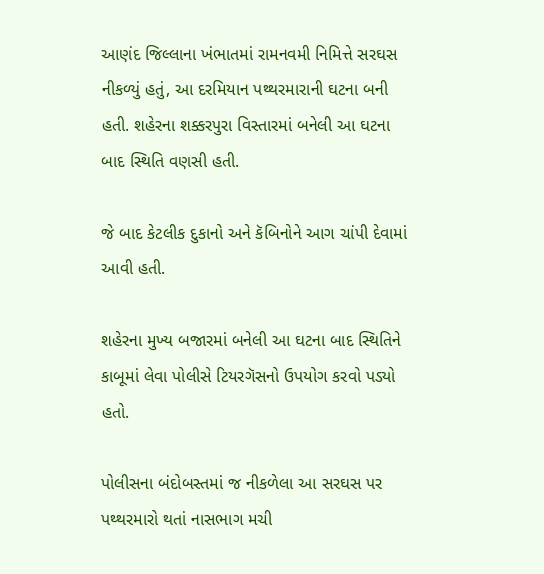આણંદ જિલ્લાના ખંભાતમાં રામનવમી નિમિત્તે સરઘસ નીકળ્યું હતું, આ દરમિયાન પથ્થરમારાની ઘટના બની હતી. શહેરના શક્કરપુરા વિસ્તારમાં બનેલી આ ઘટના બાદ સ્થિતિ વણસી હતી.

જે બાદ કેટલીક દુકાનો અને કૅબિનોને આગ ચાંપી દેવામાં આવી હતી.

શહેરના મુખ્ય બજારમાં બનેલી આ ઘટના બાદ સ્થિતિને કાબૂમાં લેવા પોલીસે ટિયરગૅસનો ઉપયોગ કરવો પડ્યો હતો.

પોલીસના બંદોબસ્તમાં જ નીકળેલા આ સરઘસ પર પથ્થરમારો થતાં નાસભાગ મચી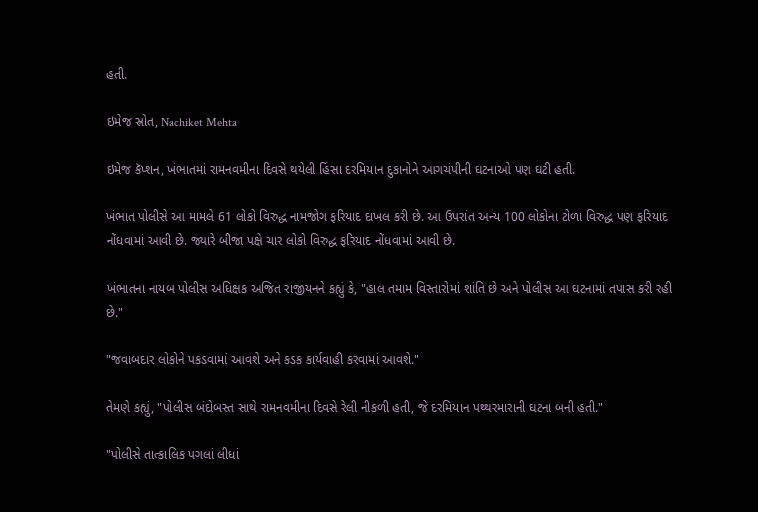હતી.

ઇમેજ સ્રોત, Nachiket Mehta

ઇમેજ કૅપ્શન, ખંભાતમાં રામનવમીના દિવસે થયેલી હિંસા દરમિયાન દુકાનોને આગચંપીની ઘટનાઓ પણ ઘટી હતી.

ખંભાત પોલીસે આ મામલે 61 લોકો વિરુદ્ધ નામજોગ ફરિયાદ દાખલ કરી છે. આ ઉપરાંત અન્ય 100 લોકોના ટોળા વિરુદ્ધ પણ ફરિયાદ નોંધવામાં આવી છે. જ્યારે બીજા પક્ષે ચાર લોકો વિરુદ્ધ ફરિયાદ નોંધવામાં આવી છે.

ખંભાતના નાયબ પોલીસ અધિક્ષક અજિત રાજીયનને કહ્યું કે, "હાલ તમામ વિસ્તારોમાં શાંતિ છે અને પોલીસ આ ઘટનામાં તપાસ કરી રહી છે."

"જવાબદાર લોકોને પકડવામાં આવશે અને કડક કાર્યવાહી કરવામાં આવશે."

તેમણે કહ્યું, "પોલીસ બંદોબસ્ત સાથે રામનવમીના દિવસે રેલી નીકળી હતી, જે દરમિયાન પથ્થરમારાની ઘટના બની હતી."

"પોલીસે તાત્કાલિક પગલાં લીધાં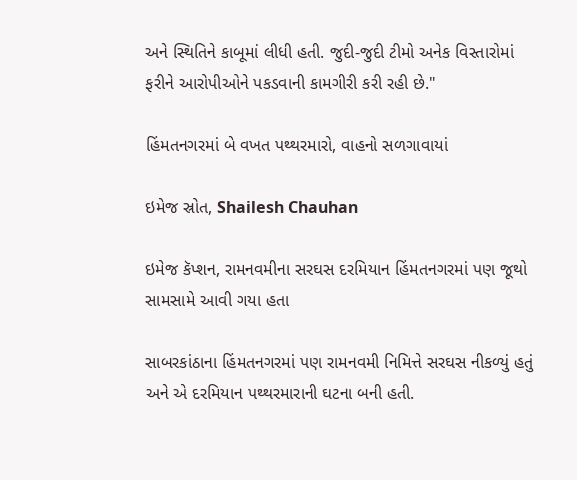અને સ્થિતિને કાબૂમાં લીધી હતી. જુદી-જુદી ટીમો અનેક વિસ્તારોમાં ફરીને આરોપીઓને પકડવાની કામગીરી કરી રહી છે."

હિંમતનગરમાં બે વખત પથ્થરમારો, વાહનો સળગાવાયાં

ઇમેજ સ્રોત, Shailesh Chauhan

ઇમેજ કૅપ્શન, રામનવમીના સરઘસ દરમિયાન હિંમતનગરમાં પણ જૂથો સામસામે આવી ગયા હતા

સાબરકાંઠાના હિંમતનગરમાં પણ રામનવમી નિમિત્તે સરઘસ નીકળ્યું હતું અને એ દરમિયાન પથ્થરમારાની ઘટના બની હતી.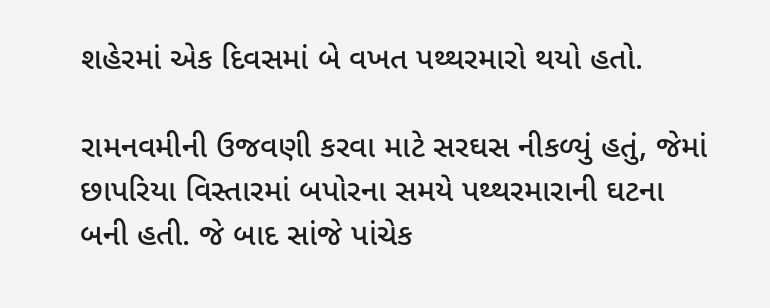શહેરમાં એક દિવસમાં બે વખત પથ્થરમારો થયો હતો.

રામનવમીની ઉજવણી કરવા માટે સરઘસ નીકળ્યું હતું, જેમાં છાપરિયા વિસ્તારમાં બપોરના સમયે પથ્થરમારાની ઘટના બની હતી. જે બાદ સાંજે પાંચેક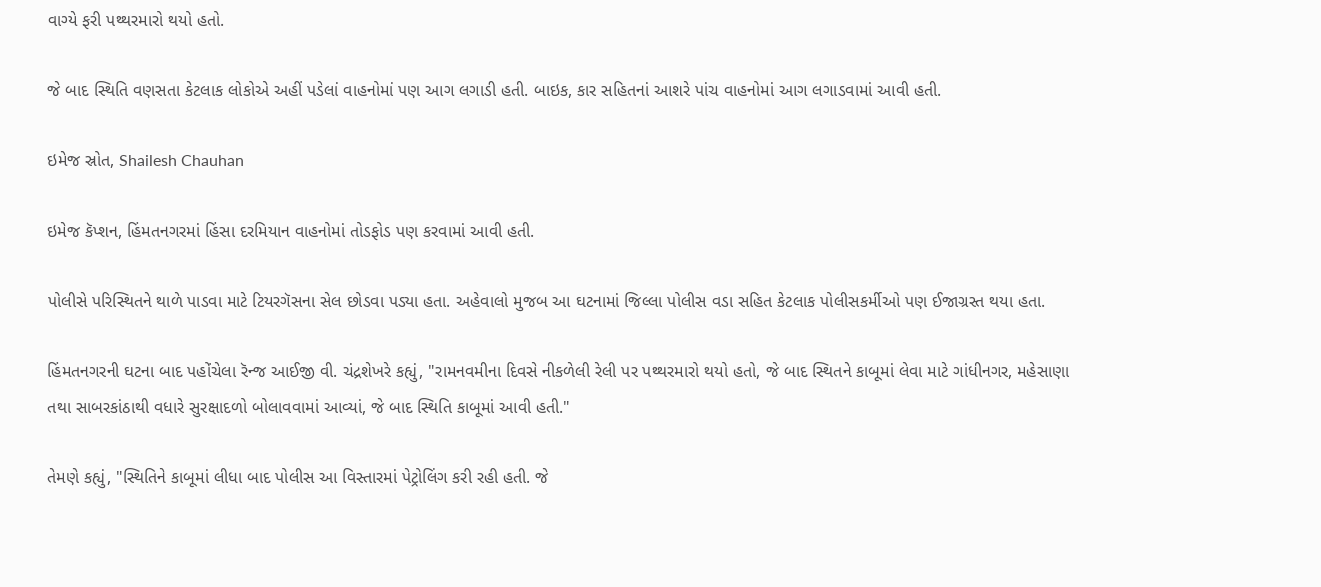વાગ્યે ફરી પથ્થરમારો થયો હતો.

જે બાદ સ્થિતિ વણસતા કેટલાક લોકોએ અહીં પડેલાં વાહનોમાં પણ આગ લગાડી હતી. બાઇક, કાર સહિતનાં આશરે પાંચ વાહનોમાં આગ લગાડવામાં આવી હતી.

ઇમેજ સ્રોત, Shailesh Chauhan

ઇમેજ કૅપ્શન, હિંમતનગરમાં હિંસા દરમિયાન વાહનોમાં તોડફોડ પણ કરવામાં આવી હતી.

પોલીસે પરિસ્થિતને થાળે પાડવા માટે ટિયરગૅસના સેલ છોડવા પડ્યા હતા. અહેવાલો મુજબ આ ઘટનામાં જિલ્લા પોલીસ વડા સહિત કેટલાક પોલીસકર્મીઓ પણ ઈજાગ્રસ્ત થયા હતા.

હિંમતનગરની ઘટના બાદ પહોંચેલા રૅન્જ આઈજી વી. ચંદ્રશેખરે કહ્યું, "રામનવમીના દિવસે નીકળેલી રેલી પર પથ્થરમારો થયો હતો, જે બાદ સ્થિતને કાબૂમાં લેવા માટે ગાંધીનગર, મહેસાણા તથા સાબરકાંઠાથી વધારે સુરક્ષાદળો બોલાવવામાં આવ્યાં, જે બાદ સ્થિતિ કાબૂમાં આવી હતી."

તેમણે કહ્યું, "સ્થિતિને કાબૂમાં લીધા બાદ પોલીસ આ વિસ્તારમાં પેટ્રોલિંગ કરી રહી હતી. જે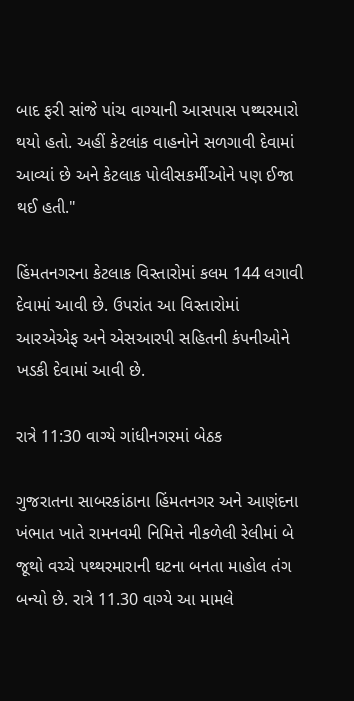બાદ ફરી સાંજે પાંચ વાગ્યાની આસપાસ પથ્થરમારો થયો હતો. અહીં કેટલાંક વાહનોને સળગાવી દેવામાં આવ્યાં છે અને કેટલાક પોલીસકર્મીઓને પણ ઈજા થઈ હતી."

હિંમતનગરના કેટલાક વિસ્તારોમાં કલમ 144 લગાવી દેવામાં આવી છે. ઉપરાંત આ વિસ્તારોમાં આરએએફ અને એસઆરપી સહિતની કંપનીઓને ખડકી દેવામાં આવી છે.

રાત્રે 11:30 વાગ્યે ગાંધીનગરમાં બેઠક

ગુજરાતના સાબરકાંઠાના હિંમતનગર અને આણંદના ખંભાત ખાતે રામનવમી નિમિત્તે નીકળેલી રેલીમાં બે જૂથો વચ્ચે પથ્થરમારાની ઘટના બનતા માહોલ તંગ બન્યો છે. રાત્રે 11.30 વાગ્યે આ મામલે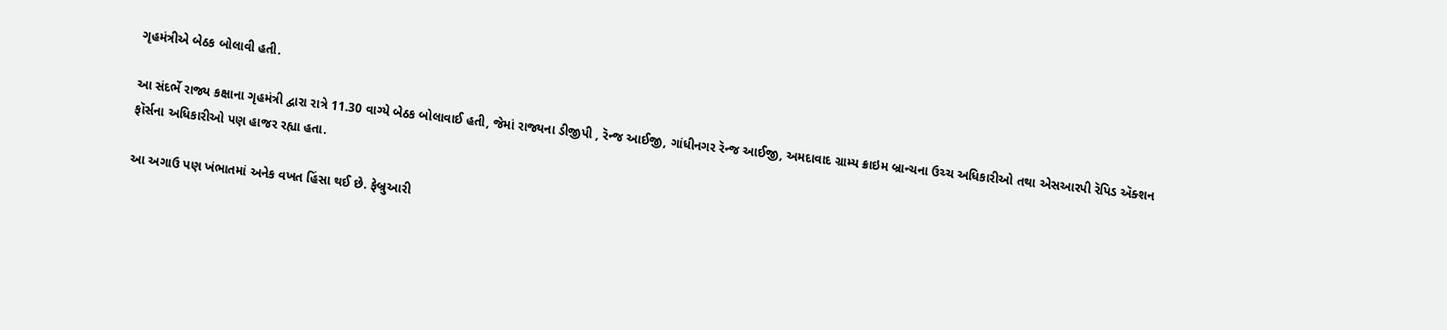ગૃહમંત્રીએ બેઠક બોલાવી હતી.

આ સંદર્ભે રાજ્ય કક્ષાના ગૃહમંત્રી દ્વારા રાત્રે 11.30 વાગ્યે બેઠક બોલાવાઈ હતી, જેમાં રાજ્યના ડીજીપી , રૅન્જ આઈજી, ગાંધીનગર રૅન્જ આઈજી, અમદાવાદ ગ્રામ્ય ક્રાઇમ બ્રાન્ચના ઉચ્ચ અધિકારીઓ તથા એસઆરપી રૅપિડ ઍક્શન ફૉર્સના અધિકારીઓ પણ હાજર રહ્યા હતા.

આ અગાઉ પણ ખંભાતમાં અનેક વખત હિંસા થઈ છે. ફેબ્રુઆરી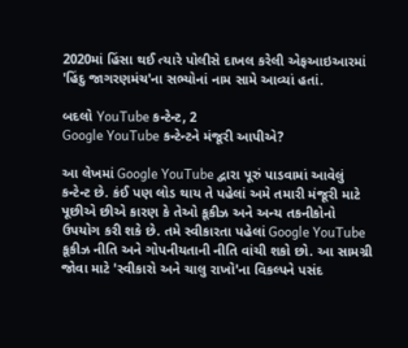2020માં હિંસા થઈ ત્યારે પોલીસે દાખલ કરેલી એફઆઇઆરમાં 'હિંદુ જાગરણમંચ'ના સભ્યોનાં નામ સામે આવ્યાં હતાં.

બદલો YouTube કન્ટેન્ટ, 2
Google YouTube કન્ટેન્ટને મંજૂરી આપીએ?

આ લેખમાં Google YouTube દ્વારા પૂરું પાડવામાં આવેલું કન્ટેન્ટ છે. કંઈ પણ લોડ થાય તે પહેલાં અમે તમારી મંજૂરી માટે પૂછીએ છીએ કારણ કે તેઓ કૂકીઝ અને અન્ય તકનીકોનો ઉપયોગ કરી શકે છે. તમે સ્વીકારતા પહેલાં Google YouTube કૂકીઝ નીતિ અને ગોપનીયતાની નીતિ વાંચી શકો છો. આ સામગ્રી જોવા માટે 'સ્વીકારો અને ચાલુ રાખો'ના વિકલ્પને પસંદ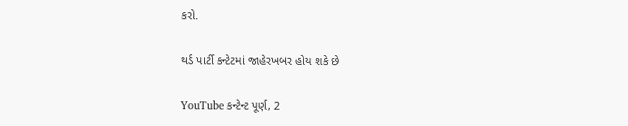કરો.

થર્ડ પાર્ટી કન્ટેટમાં જાહેરખબર હોય શકે છે

YouTube કન્ટેન્ટ પૂર્ણ, 2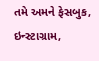તમે અમને ફેસબુક, ઇન્સ્ટાગ્રામ,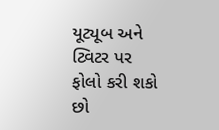યૂટ્યૂબ અને ટ્વિટર પર ફોલો કરી શકો છો